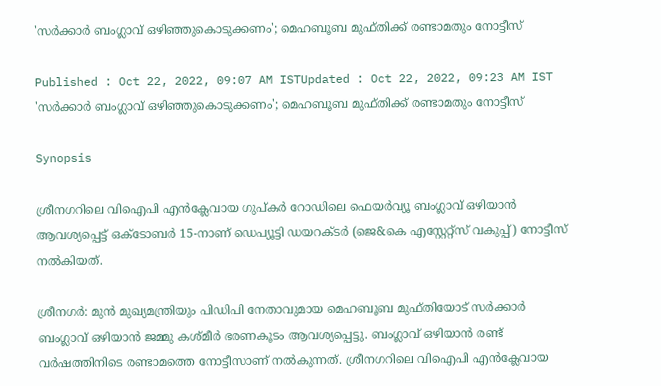'സർക്കാർ ബംഗ്ലാവ് ഒഴിഞ്ഞുകൊടുക്കണം'; മെഹബൂബ മുഫ്തിക്ക് രണ്ടാമതും നോട്ടീസ്

Published : Oct 22, 2022, 09:07 AM ISTUpdated : Oct 22, 2022, 09:23 AM IST
'സർക്കാർ ബംഗ്ലാവ് ഒഴിഞ്ഞുകൊടുക്കണം'; മെഹബൂബ മുഫ്തിക്ക് രണ്ടാമതും നോട്ടീസ്

Synopsis

ശ്രീനഗറിലെ വിഐപി എൻക്ലേവായ ഗുപ്കർ റോഡിലെ ഫെയർവ്യൂ ബംഗ്ലാവ് ഒഴിയാൻ ആവശ്യപ്പെട്ട് ഒക്‌ടോബർ 15-നാണ് ഡെപ്യൂട്ടി ഡയറക്ടർ (ജെ&കെ എസ്റ്റേറ്റ്സ് വകുപ്പ്) നോട്ടീസ് നൽകിയത്.

ശ്രീനഗർ: മുൻ മുഖ്യമന്ത്രിയും പിഡിപി നേതാവുമായ മെഹബൂബ മുഫ്തിയോട് സർക്കാർ ബംഗ്ലാവ് ഒഴിയാൻ ജമ്മു കശ്മീർ ഭരണകൂടം ആവശ്യപ്പെട്ടു. ബംഗ്ലാവ് ഒഴിയാൻ രണ്ട് വർഷത്തിനിടെ രണ്ടാമത്തെ നോട്ടീസാണ് നൽകുന്നത്. ശ്രീനഗറിലെ വിഐപി എൻക്ലേവായ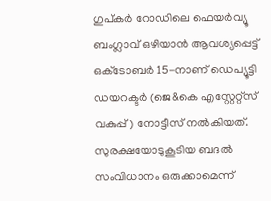ഗുപ്കർ റോഡിലെ ഫെയർവ്യൂ ബംഗ്ലാവ് ഒഴിയാൻ ആവശ്യപ്പെട്ട് ഒക്‌ടോബർ 15-നാണ് ഡെപ്യൂട്ടി ഡയറക്ടർ (ജെ&കെ എസ്റ്റേറ്റ്സ് വകുപ്പ്) നോട്ടീസ് നൽകിയത്. സുരക്ഷയോടുകൂടിയ ബദൽ സംവിധാനം ഒരുക്കാമെന്ന്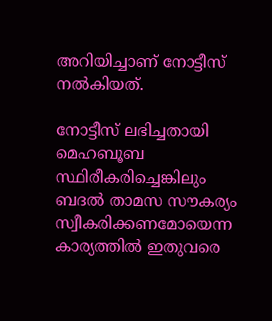അറിയിച്ചാണ് നോട്ടീസ് നൽകിയത്.

നോട്ടീസ് ലഭിച്ചതായി മെഹബൂബ സ്ഥിരീകരിച്ചെങ്കിലും ബദൽ താമസ സൗകര്യം സ്വീകരിക്കണമോയെന്ന കാര്യത്തിൽ ഇതുവരെ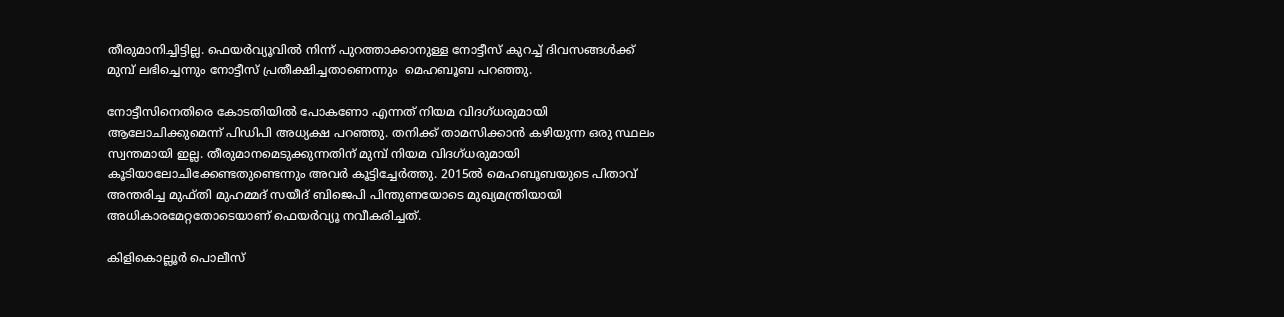തീരുമാനിച്ചിട്ടില്ല. ഫെയർവ്യൂവിൽ നിന്ന് പുറത്താക്കാനുള്ള നോട്ടീസ് കുറച്ച് ദിവസങ്ങൾക്ക് മുമ്പ് ലഭിച്ചെന്നും നോട്ടീസ് പ്രതീക്ഷിച്ചതാണെന്നും  മെഹബൂബ പറഞ്ഞു.

നോട്ടീസിനെതിരെ കോടതിയിൽ പോകണോ എന്നത് നിയമ വിദഗ്ധരുമായി ആലോചിക്കുമെന്ന് പിഡിപി അധ്യക്ഷ പറഞ്ഞു. തനിക്ക് താമസിക്കാൻ കഴിയുന്ന ഒരു സ്ഥലം സ്വന്തമായി ഇല്ല. തീരുമാനമെടുക്കുന്നതിന് മുമ്പ് നിയമ വിദഗ്ധരുമായി കൂടിയാലോചിക്കേണ്ടതുണ്ടെന്നും അവർ കൂട്ടിച്ചേർത്തു. 2015ൽ മെഹബൂബയുടെ പിതാവ് അന്തരിച്ച മുഫ്തി മുഹമ്മദ് സയീദ് ബിജെപി പിന്തുണയോടെ മുഖ്യമന്ത്രിയായി അധികാരമേറ്റതോടെയാണ് ഫെയർവ്യൂ നവീകരിച്ചത്.

കിളികൊല്ലൂർ പൊലീസ്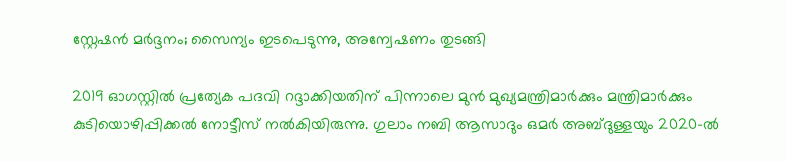സ്റ്റേഷൻ മർദ്ദനം; സൈന്യം ഇടപെടുന്നു, അന്വേഷണം തുടങ്ങി

2019 ഓഗസ്റ്റിൽ പ്രത്യേക പദവി റദ്ദാക്കിയതിന് പിന്നാലെ മുൻ മുഖ്യമന്ത്രിമാർക്കും മന്ത്രിമാർക്കും കുടിയൊഴിപ്പിക്കൽ നോട്ടീസ് നൽകിയിരുന്നു. ഗുലാം നബി ആസാദും ഒമർ അബ്ദുള്ളയും 2020-ൽ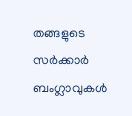തങ്ങളുടെ സർക്കാർ ബംഗ്ലാവുകൾ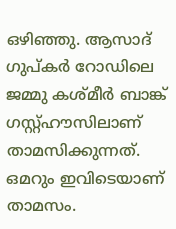ഒഴിഞ്ഞു. ആസാദ് ഗുപ്കർ റോഡിലെ ജമ്മു കശ്മീർ ബാങ്ക് ഗസ്റ്റ്ഹൗസിലാണ് താമസിക്കുന്നത്. ഒമറും ഇവിടെയാണ് താമസം.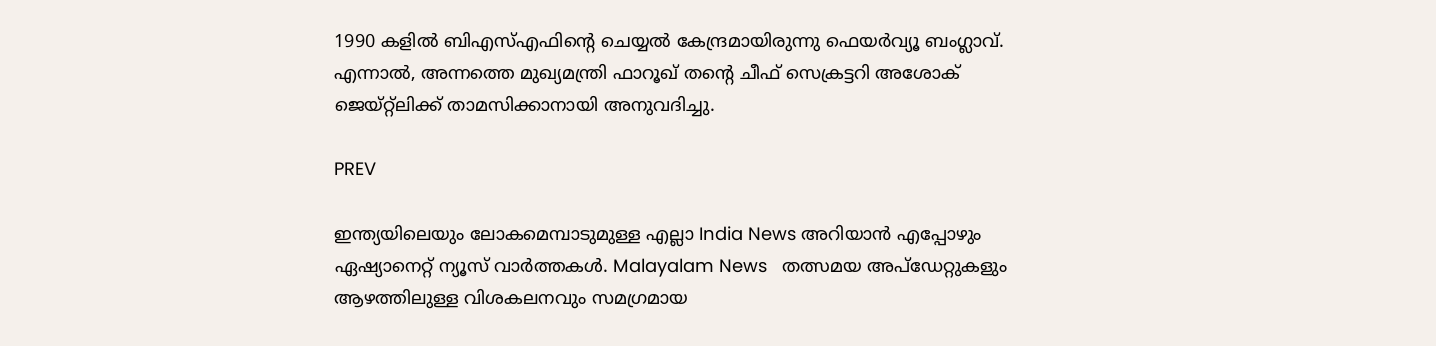1990 കളിൽ ബിഎസ്എഫിന്റെ ചെയ്യൽ കേന്ദ്രമായിരുന്നു ഫെയർവ്യൂ ബംഗ്ലാവ്. എന്നാൽ, അന്നത്തെ മുഖ്യമന്ത്രി ഫാറൂഖ് തന്റെ ചീഫ് സെക്രട്ടറി അശോക് ജെയ്റ്റ്‌ലിക്ക് താമസിക്കാനായി അനുവദിച്ചു.

PREV

ഇന്ത്യയിലെയും ലോകമെമ്പാടുമുള്ള എല്ലാ India News അറിയാൻ എപ്പോഴും ഏഷ്യാനെറ്റ് ന്യൂസ് വാർത്തകൾ. Malayalam News   തത്സമയ അപ്‌ഡേറ്റുകളും ആഴത്തിലുള്ള വിശകലനവും സമഗ്രമായ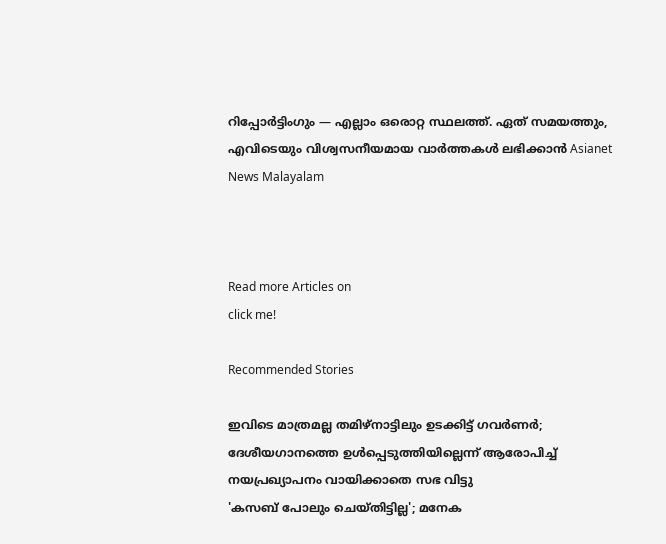റിപ്പോർട്ടിംഗും — എല്ലാം ഒരൊറ്റ സ്ഥലത്ത്. ഏത് സമയത്തും, എവിടെയും വിശ്വസനീയമായ വാർത്തകൾ ലഭിക്കാൻ Asianet News Malayalam



Read more Articles on
click me!

Recommended Stories

ഇവിടെ മാത്രമല്ല തമിഴ്നാട്ടിലും ഉടക്കിട്ട് ഗവർണർ; ദേശീയഗാനത്തെ ഉൾപ്പെടുത്തിയില്ലെന്ന് ആരോപിച്ച് നയപ്രഖ്യാപനം വായിക്കാതെ സഭ വിട്ടു
'കസബ് പോലും ചെയ്തിട്ടില്ല'; മനേക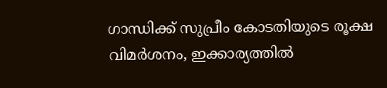ഗാന്ധിക്ക് സുപ്രീം കോടതിയുടെ രൂക്ഷ വിമർശനം, ഇക്കാര്യത്തില്‍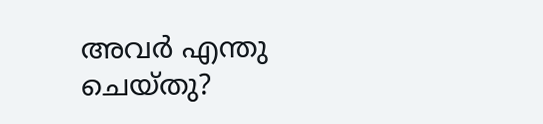അവർ എന്തു ചെയ്തു?